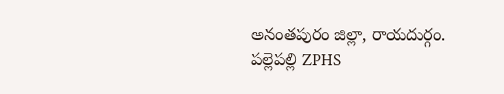అనంతపురం జిల్లా, రాయదుర్గం.
పల్లెపల్లి ZPHS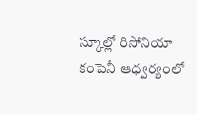స్కూల్లో రిసోనియా కంపెనీ ఆధ్వర్యంలో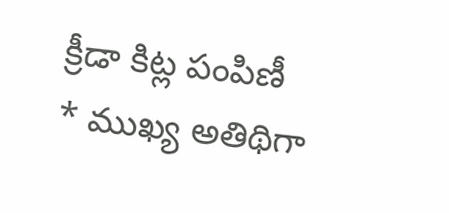క్రీడా కిట్ల పంపిణీ
* ముఖ్య అతిథిగా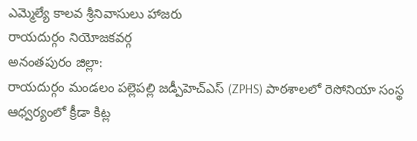ఎమ్మెల్యే కాలవ శ్రీనివాసులు హాజరు
రాయదుర్గం నియోజకవర్గ
అనంతపురం జిల్లా:
రాయదుర్గం మండలం పల్లెపల్లి జడ్పీహెచ్ఎస్ (ZPHS) పాఠశాలలో రెసోనియా సంస్థ ఆధ్వర్యంలో క్రీడా కిట్ల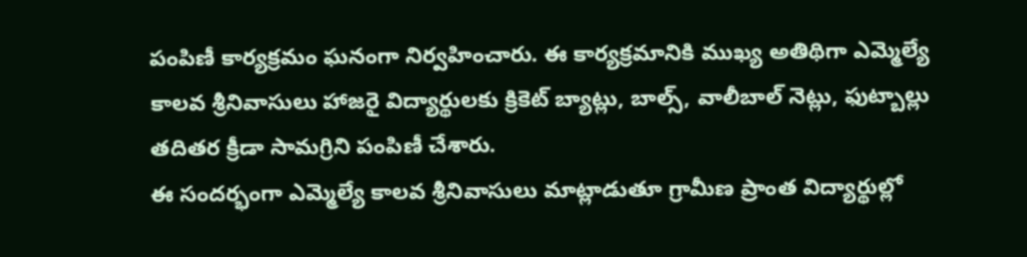పంపిణీ కార్యక్రమం ఘనంగా నిర్వహించారు. ఈ కార్యక్రమానికి ముఖ్య అతిథిగా ఎమ్మెల్యే కాలవ శ్రీనివాసులు హాజరై విద్యార్థులకు క్రికెట్ బ్యాట్లు, బాల్స్, వాలీబాల్ నెట్లు, ఫుట్బాల్లు తదితర క్రీడా సామగ్రిని పంపిణీ చేశారు.
ఈ సందర్భంగా ఎమ్మెల్యే కాలవ శ్రీనివాసులు మాట్లాడుతూ గ్రామీణ ప్రాంత విద్యార్థుల్లో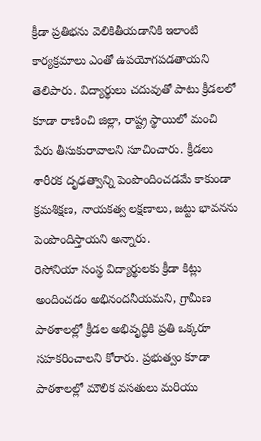క్రీడా ప్రతిభను వెలికితీయడానికి ఇలాంటి కార్యక్రమాలు ఎంతో ఉపయోగపడతాయని తెలిపారు. విద్యార్థులు చదువుతో పాటు క్రీడలలో కూడా రాణించి జిల్లా, రాష్ట్ర స్థాయిలో మంచి పేరు తీసుకురావాలని సూచించారు. క్రీడలు శారీరక దృఢత్వాన్ని పెంపొందించడమే కాకుండా క్రమశిక్షణ, నాయకత్వ లక్షణాలు, జట్టు భావనను పెంపొందిస్తాయని అన్నారు.
రెసోనియా సంస్థ విద్యార్థులకు క్రీడా కిట్లు అందించడం అభినందనీయమని, గ్రామీణ పాఠశాలల్లో క్రీడల అభివృద్ధికి ప్రతి ఒక్కరూ సహకరించాలని కోరారు. ప్రభుత్వం కూడా పాఠశాలల్లో మౌలిక వసతులు మరియు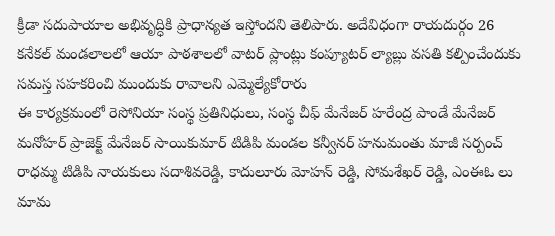క్రీడా సదుపాయాల అభివృద్ధికి ప్రాధాన్యత ఇస్తోందని తెలిపారు. అదేవిధంగా రాయదుర్గం 26 కనేకల్ మండలాలలో ఆయా పాఠశాలలో వాటర్ ప్లాంట్లు కంప్యూటర్ ల్యాబ్లు వసతి కల్పించేందుకు సమస్త సహకరించి ముందుకు రావాలని ఎమ్మెల్యేకోరారు
ఈ కార్యక్రమంలో రెసోనియా సంస్థ ప్రతినిధులు, సంస్థ చీఫ్ మేనేజర్ హరేంద్ర పాండే మేనేజర్ మనోహర్ ప్రాజెక్ట్ మేనేజర్ సాయికుమార్ టిడిపి మండల కన్వీనర్ హనుమంతు మాజీ సర్పంచ్ రాధమ్మ టిడిపి నాయకులు సదాశివరెడ్డి, కాదులూరు మోహన్ రెడ్డి, సోమశేఖర్ రెడ్డి, ఎంఈఓ లు మామ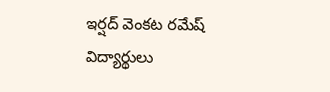ఇర్షద్ వెంకట రమేష్ విద్యార్థులు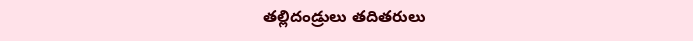తల్లిదండ్రులు తదితరులు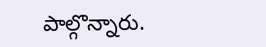పాల్గొన్నారు.